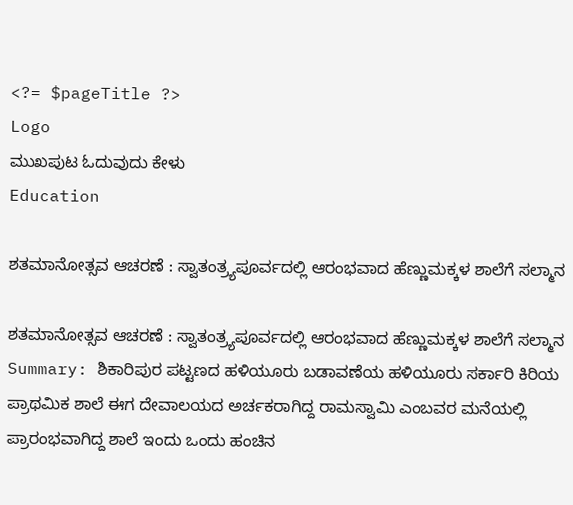<?= $pageTitle ?>
Logo
ಮುಖಪುಟ ಓದುವುದು ಕೇಳು
Education

ಶತಮಾನೋತ್ಸವ ಆಚರಣೆ : ಸ್ವಾತಂತ್ರ್ಯಪೂರ್ವದಲ್ಲಿ ಆರಂಭವಾದ ಹೆಣ್ಣುಮಕ್ಕಳ ಶಾಲೆಗೆ ಸಲ್ಮಾನ

ಶತಮಾನೋತ್ಸವ ಆಚರಣೆ : ಸ್ವಾತಂತ್ರ್ಯಪೂರ್ವದಲ್ಲಿ ಆರಂಭವಾದ ಹೆಣ್ಣುಮಕ್ಕಳ ಶಾಲೆಗೆ ಸಲ್ಮಾನ
Summary: ಶಿಕಾರಿಪುರ ಪಟ್ಟಣದ ಹಳಿಯೂರು ಬಡಾವಣೆಯ ಹಳಿಯೂರು ಸರ್ಕಾರಿ ಕಿರಿಯ ಪ್ರಾಥಮಿಕ ಶಾಲೆ ಈಗ ದೇವಾಲಯದ ಅರ್ಚಕರಾಗಿದ್ದ ರಾಮಸ್ವಾಮಿ ಎಂಬವರ ಮನೆಯಲ್ಲಿ ಪ್ರಾರಂಭವಾಗಿದ್ದ ಶಾಲೆ ಇಂದು ಒಂದು ಹಂಚಿನ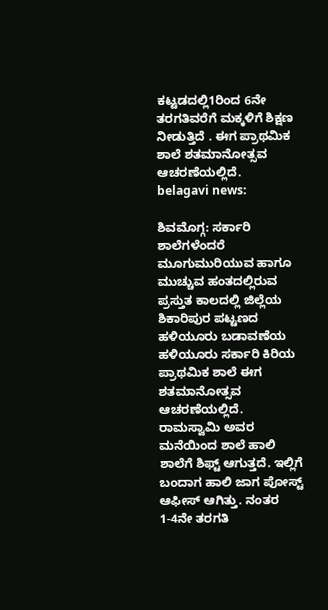ಕಟ್ಟಡದಲ್ಲಿ1ರಿಂದ 6ನೇ ತರಗತಿವರೆಗೆ ಮಕ್ಕಳಿಗೆ ಶಿಕ್ಷಣ ನೀಡುತ್ತಿದೆ . ಈಗ ಪ್ರಾಥಮಿಕ ಶಾಲೆ ಶತಮಾನೋತ್ಸವ ಆಚರಣೆಯಲ್ಲಿದೆ.
belagavi news:

ಶಿವಮೊಗ್ಗ: ಸರ್ಕಾರಿ ಶಾಲೆಗಳೆಂದರೆ ಮೂಗುಮುರಿಯುವ ಹಾಗೂ ಮುಚ್ಚುವ ಹಂತದಲ್ಲಿರುವ ಪ್ರಸ್ತುತ ಕಾಲದಲ್ಲಿ ಜಿಲ್ಲೆಯ ಶಿಕಾರಿಪುರ ಪಟ್ಟಣದ ಹಳಿಯೂರು ಬಡಾವಣೆಯ ಹಳಿಯೂರು ಸರ್ಕಾರಿ ಕಿರಿಯ ಪ್ರಾಥಮಿಕ ಶಾಲೆ ಈಗ ಶತಮಾನೋತ್ಸವ ಆಚರಣೆಯಲ್ಲಿದೆ.
ರಾಮಸ್ವಾಮಿ ಅವರ ಮನೆಯಿಂದ ಶಾಲೆ ಹಾಲಿ ಶಾಲೆಗೆ ಶಿಫ್ಟ್ ಆಗುತ್ತದೆ. ಇಲ್ಲಿಗೆ ಬಂದಾಗ ಹಾಲಿ ಜಾಗ ಪೋಸ್ಟ್ ಆಫೀಸ್ ಆಗಿತ್ತು. ನಂತರ 1-4ನೇ ತರಗತಿ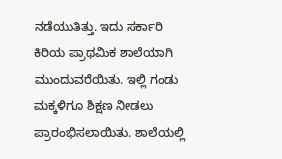ನಡೆಯುತಿತ್ತು. ಇದು ಸರ್ಕಾರಿ ಕಿರಿಯ ಪ್ರಾಥಮಿಕ ಶಾಲೆಯಾಗಿ ಮುಂದುವರೆಯಿತು. ಇಲ್ಲಿ ಗಂಡು ಮಕ್ಕಳಿಗೂ ಶಿಕ್ಷಣ ನೀಡಲು ಪ್ರಾರಂಭಿಸಲಾಯಿತು. ಶಾಲೆಯಲ್ಲಿ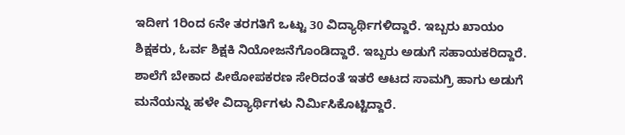ಇದೀಗ 1ರಿಂದ 6ನೇ ತರಗತಿಗೆ ಒಟ್ಟು 30 ವಿದ್ಯಾರ್ಥಿಗಳಿದ್ದಾರೆ. ಇಬ್ಬರು ಖಾಯಂ ಶಿಕ್ಷಕರು, ಓರ್ವ ಶಿಕ್ಷಕಿ ನಿಯೋಜನೆಗೊಂಡಿದ್ದಾರೆ. ಇಬ್ಬರು ಅಡುಗೆ ಸಹಾಯಕರಿದ್ದಾರೆ. ಶಾಲೆಗೆ ಬೇಕಾದ ಪೀಠೋಪಕರಣ ಸೇರಿದಂತೆ ಇತರೆ ಆಟದ ಸಾಮಗ್ರಿ ಹಾಗು ಅಡುಗೆ ಮನೆಯನ್ನು ಹಳೇ ವಿದ್ಯಾರ್ಥಿಗಳು ನಿರ್ಮಿಸಿಕೊಟ್ಟಿದ್ದಾರೆ.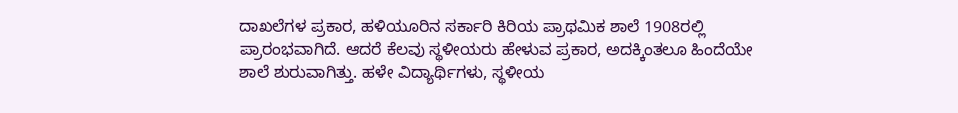ದಾಖಲೆಗಳ ಪ್ರಕಾರ, ಹಳಿಯೂರಿನ ಸರ್ಕಾರಿ ಕಿರಿಯ ಪ್ರಾಥಮಿಕ ಶಾಲೆ 1908ರಲ್ಲಿ ಪ್ರಾರಂಭವಾಗಿದೆ. ಆದರೆ ಕೆಲವು ಸ್ಥಳೀಯರು ಹೇಳುವ ಪ್ರಕಾರ, ಅದಕ್ಕಿಂತಲೂ ಹಿಂದೆಯೇ ಶಾಲೆ ಶುರುವಾಗಿತ್ತು. ಹಳೇ ವಿದ್ಯಾರ್ಥಿಗಳು, ಸ್ಥಳೀಯ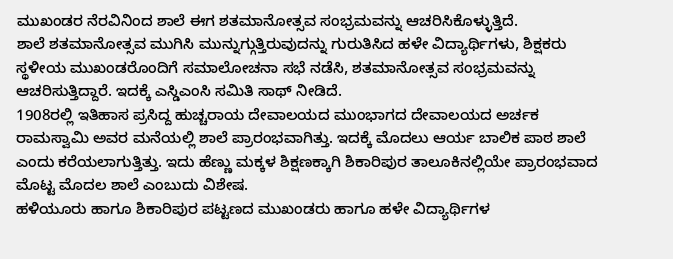ಮುಖಂಡರ ನೆರವಿನಿಂದ ಶಾಲೆ ಈಗ ಶತಮಾನೋತ್ಸವ ಸಂಭ್ರಮವನ್ನು ಆಚರಿಸಿಕೊಳ್ಳುತ್ತಿದೆ.
ಶಾಲೆ ಶತಮಾನೋತ್ಸವ ಮುಗಿಸಿ ಮುನ್ನುಗ್ಗುತ್ತಿರುವುದನ್ನು ಗುರುತಿಸಿದ ಹಳೇ ವಿದ್ಯಾರ್ಥಿಗಳು, ಶಿಕ್ಷಕರು ಸ್ಥಳೀಯ ಮುಖಂಡರೊಂದಿಗೆ ಸಮಾಲೋಚನಾ ಸಭೆ ನಡೆಸಿ, ಶತಮಾನೋತ್ಸವ ಸಂಭ್ರಮವನ್ನು ಆಚರಿಸುತ್ತಿದ್ದಾರೆ. ಇದಕ್ಕೆ ಎಸ್ಡಿಎಂಸಿ ಸಮಿತಿ ಸಾಥ್ ನೀಡಿದೆ.
1908ರಲ್ಲಿ ಇತಿಹಾಸ ಪ್ರಸಿದ್ದ ಹುಚ್ಚರಾಯ ದೇವಾಲಯದ ಮುಂಭಾಗದ ದೇವಾಲಯದ ಅರ್ಚಕ ರಾಮಸ್ವಾಮಿ ಅವರ ಮನೆಯಲ್ಲಿ ಶಾಲೆ ಪ್ರಾರಂಭವಾಗಿತ್ತು. ಇದಕ್ಕೆ ಮೊದಲು ಆರ್ಯ ಬಾಲಿಕ ಪಾಠ ಶಾಲೆ ಎಂದು ಕರೆಯಲಾಗುತ್ತಿತ್ತು. ಇದು ಹೆಣ್ಣು ಮಕ್ಕಳ ಶಿಕ್ಷಣಕ್ಕಾಗಿ ಶಿಕಾರಿಪುರ ತಾಲೂಕಿನಲ್ಲಿಯೇ ಪ್ರಾರಂಭವಾದ ಮೊಟ್ಟ ಮೊದಲ‌‌ ಶಾಲೆ ಎಂಬುದು ವಿಶೇಷ.
ಹಳಿಯೂರು ಹಾಗೂ ಶಿಕಾರಿಪುರ ಪಟ್ಟಣದ ಮುಖಂಡರು ಹಾಗೂ ಹಳೇ ವಿದ್ಯಾರ್ಥಿಗಳ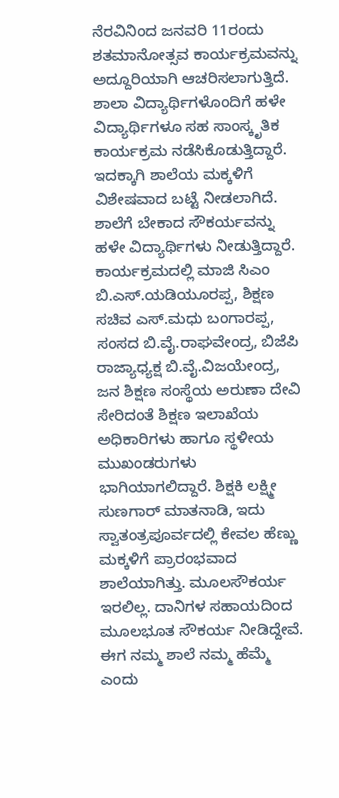ನೆರವಿನಿಂದ ಜನವರಿ 11ರಂದು ಶತಮಾನೋತ್ಸವ ಕಾರ್ಯಕ್ರಮವನ್ನು ಅದ್ದೂರಿಯಾಗಿ ಆಚರಿಸಲಾಗುತ್ತಿದೆ. ಶಾಲಾ ವಿದ್ಯಾರ್ಥಿಗಳೊಂದಿಗೆ ಹಳೇ ವಿದ್ಯಾರ್ಥಿಗಳೂ ಸಹ ಸಾಂಸ್ಕೃತಿಕ‌ ಕಾರ್ಯಕ್ರಮ ನಡೆಸಿಕೊಡುತ್ತಿದ್ದಾರೆ. ಇದಕ್ಕಾಗಿ ಶಾಲೆಯ ಮಕ್ಕಳಿಗೆ ವಿಶೇಷವಾದ ಬಟ್ಟೆ ನೀಡಲಾಗಿದೆ. ಶಾಲೆಗೆ ಬೇಕಾದ ಸೌಕರ್ಯವನ್ನು ಹಳೇ ವಿದ್ಯಾರ್ಥಿಗಳು ನೀಡುತ್ತಿದ್ದಾರೆ. ಕಾರ್ಯಕ್ರಮದಲ್ಲಿ ಮಾಜಿ ಸಿಎಂ ಬಿ.ಎಸ್.ಯಡಿಯೂರಪ್ಪ, ಶಿಕ್ಷಣ ಸಚಿವ ಎಸ್‌.ಮಧು ಬಂಗಾರಪ್ಪ, ಸಂಸದ ಬಿ.ವೈ.ರಾಘವೇಂದ್ರ, ಬಿಜೆಪಿ ರಾಜ್ಯಾಧ್ಯಕ್ಷ ಬಿ.ವೈ.ವಿಜಯೇಂದ್ರ, ಜನ ಶಿಕ್ಷಣ ಸಂಸ್ಥೆಯ ಅರುಣಾ ದೇವಿ ಸೇರಿದಂತೆ ಶಿಕ್ಷಣ ಇಲಾಖೆಯ ಅಧಿಕಾರಿಗಳು ಹಾಗೂ ಸ್ಥಳೀಯ ಮುಖಂಡರುಗಳು ಭಾಗಿಯಾಗಲಿದ್ದಾರೆ. ಶಿಕ್ಷಕಿ ಲಕ್ಷ್ಮೀ ಸುಣಗಾರ್ ಮಾತನಾಡಿ, ಇದು ಸ್ವಾತಂತ್ರಪೂರ್ವದಲ್ಲಿ ಕೇವಲ ಹೆಣ್ಣು ಮಕ್ಕಳಿಗೆ ಪ್ರಾರಂಭವಾದ ಶಾಲೆಯಾಗಿತ್ತು. ಮೂಲಸೌಕರ್ಯ ಇರಲಿಲ್ಲ. ದಾನಿಗಳ ಸಹಾಯದಿಂದ ಮೂಲಭೂತ ಸೌಕರ್ಯ ನೀಡಿದ್ದೇವೆ. ಈಗ ನಮ್ಮ ಶಾಲೆ ನಮ್ಮ ಹೆಮ್ಮೆ ಎಂದು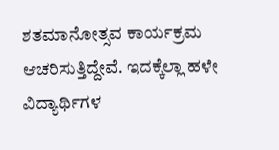ಶತಮಾನೋತ್ಸವ ಕಾರ್ಯಕ್ರಮ ಆಚರಿಸುತ್ತಿದ್ದೇವೆ. ಇದಕ್ಕೆಲ್ಲಾ ಹಳೇ ವಿದ್ಯಾರ್ಥಿಗಳ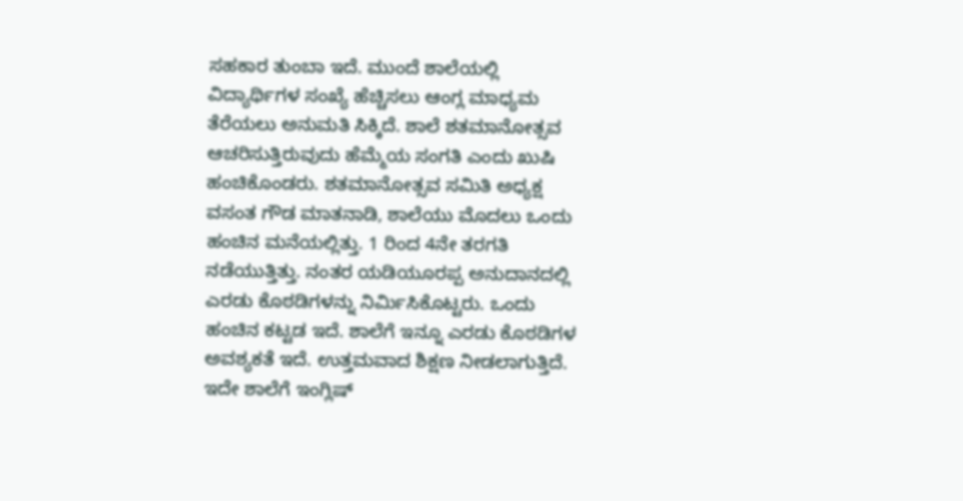ಸಹಕಾರ ತುಂಬಾ ಇದೆ. ಮುಂದೆ ಶಾಲೆಯಲ್ಲಿ ವಿದ್ಯಾರ್ಥಿಗಳ ಸಂಖ್ಯೆ ಹೆಚ್ಚಿಸಲು ಆಂಗ್ಲ ಮಾಧ್ಯಮ ತೆರೆಯಲು ಅನುಮತಿ ಸಿಕ್ಕಿದೆ. ಶಾಲೆ ಶತಮಾನೋತ್ಸವ ಆಚರಿಸುತ್ತಿರುವುದು ಹೆಮ್ಮೆಯ ಸಂಗತಿ ಎಂದು ಖುಷಿ ಹಂಚಿಕೊಂಡರು. ಶತಮಾನೋತ್ಸವ ಸಮಿತಿ ಅಧ್ಯಕ್ಷ ವಸಂತ ಗೌಡ ಮಾತನಾಡಿ, ಶಾಲೆಯು ಮೊದಲು ಒಂದು ಹಂಚಿನ ಮನೆಯಲ್ಲಿತ್ತು. 1 ರಿಂದ 4ನೇ ತರಗತಿ ನಡೆಯುತ್ತಿತ್ತು. ನಂತರ ಯಡಿಯೂರಪ್ಪ ಅನುದಾನದಲ್ಲಿ ಎರಡು ಕೊಠಡಿಗಳನ್ನು ನಿರ್ಮಿಸಿಕೊಟ್ಟರು‌. ಒಂದು ಹಂಚಿನ ಕಟ್ಟಡ ಇದೆ. ಶಾಲೆಗೆ ಇನ್ನೂ ಎರಡು ಕೊಠಡಿಗಳ ಅವಶ್ಯಕತೆ ಇದೆ. ಉತ್ತಮವಾದ ಶಿಕ್ಷಣ ನೀಡಲಾಗುತ್ತಿದೆ. ಇದೇ ಶಾಲೆಗೆ ಇಂಗ್ಲಿಷ್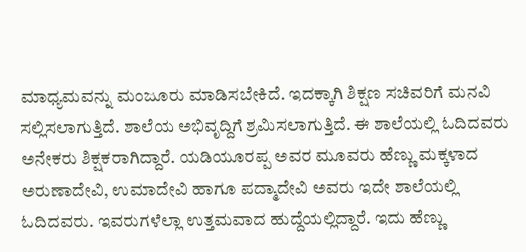ಮಾಧ್ಯಮವನ್ನು ಮಂಜೂರು ಮಾಡಿಸಬೇಕಿದೆ. ಇದಕ್ಕಾಗಿ ಶಿಕ್ಷಣ ಸಚಿವರಿಗೆ ಮನವಿ ಸಲ್ಲಿಸಲಾಗುತ್ತಿದೆ. ಶಾಲೆಯ ಅಭಿವೃದ್ದಿಗೆ ಶ್ರಮಿಸಲಾಗುತ್ತಿದೆ. ಈ ಶಾಲೆಯಲ್ಲಿ ಓದಿದವರು ಅನೇಕರು ಶಿಕ್ಷಕರಾಗಿದ್ದಾರೆ. ಯಡಿಯೂರಪ್ಪ ಅವರ ಮೂವರು ಹೆಣ್ಣು ಮಕ್ಕಳಾದ ಅರುಣಾದೇವಿ, ಉಮಾದೇವಿ ಹಾಗೂ ಪದ್ಮಾದೇವಿ ಅವರು ಇದೇ ಶಾಲೆಯಲ್ಲಿ ಓದಿದವರು. ಇವರುಗಳೆಲ್ಲಾ ಉತ್ತಮವಾದ ಹುದ್ದೆಯಲ್ಲಿದ್ದಾರೆ. ಇದು ಹೆಣ್ಣು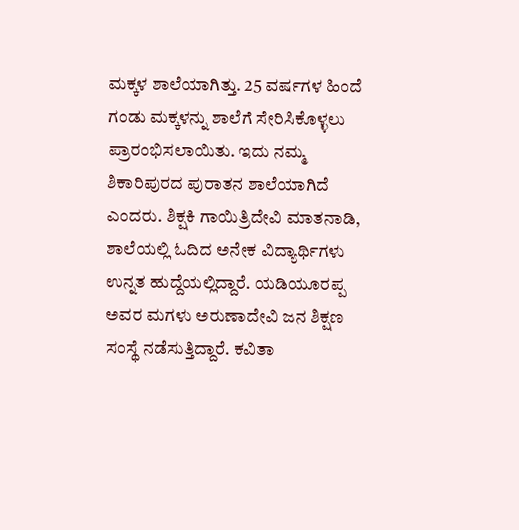ಮಕ್ಕಳ ಶಾಲೆಯಾಗಿತ್ತು. 25 ವರ್ಷಗಳ ಹಿಂದೆ ಗಂಡು ಮಕ್ಕಳನ್ನು ಶಾಲೆಗೆ ಸೇರಿಸಿಕೊಳ್ಳಲು ಪ್ರಾರಂಭಿಸಲಾಯಿತು. ಇದು ನಮ್ಮ ಶಿಕಾರಿಪುರದ ಪುರಾತನ ಶಾಲೆಯಾಗಿದೆ ಎಂದರು. ಶಿಕ್ಷಕಿ ಗಾಯಿತ್ರಿದೇವಿ ಮಾತನಾಡಿ, ಶಾಲೆಯಲ್ಲಿ ಓದಿದ ಅನೇಕ ವಿದ್ಯಾರ್ಥಿಗಳು ಉನ್ನತ ಹುದ್ದೆಯಲ್ಲಿದ್ದಾರೆ. ಯಡಿಯೂರಪ್ಪ ಅವರ ಮಗಳು ಅರುಣಾದೇವಿ ಜನ ಶಿಕ್ಷಣ ಸಂಸ್ಥೆ ನಡೆಸುತ್ತಿದ್ದಾರೆ. ಕವಿತಾ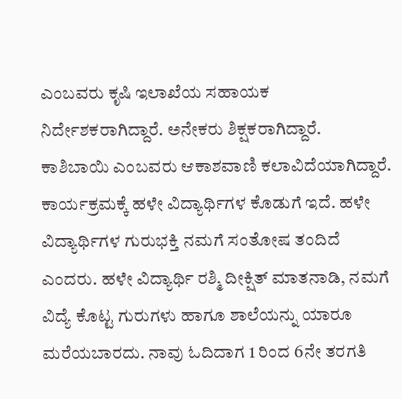ಎಂಬವರು ಕೃಷಿ ಇಲಾಖೆಯ ಸಹಾಯಕ ನಿರ್ದೇಶಕರಾಗಿದ್ದಾರೆ. ಅನೇಕರು ಶಿಕ್ಷಕರಾಗಿದ್ದಾರೆ. ಕಾಶಿಬಾಯಿ ಎಂಬವರು ಆಕಾಶವಾಣಿ ಕಲಾವಿದೆಯಾಗಿದ್ದಾರೆ. ಕಾರ್ಯಕ್ರಮಕ್ಕೆ ಹಳೇ ವಿದ್ಯಾರ್ಥಿಗಳ ಕೊಡುಗೆ ಇದೆ. ಹಳೇ ವಿದ್ಯಾರ್ಥಿಗಳ ಗುರುಭಕ್ತಿ ನಮಗೆ ಸಂತೋಷ ತಂದಿದೆ ಎಂದರು. ಹಳೇ ವಿದ್ಯಾರ್ಥಿ ರಶ್ಮಿ ದೀಕ್ಷಿತ್ ಮಾತನಾಡಿ, ನಮಗೆ ವಿದ್ಯೆ ಕೊಟ್ಟ ಗುರುಗಳು ಹಾಗೂ ಶಾಲೆಯನ್ನು ಯಾರೂ ಮರೆಯಬಾರದು. ನಾವು ಓದಿದಾಗ 1 ರಿಂದ 6ನೇ ತರಗತಿ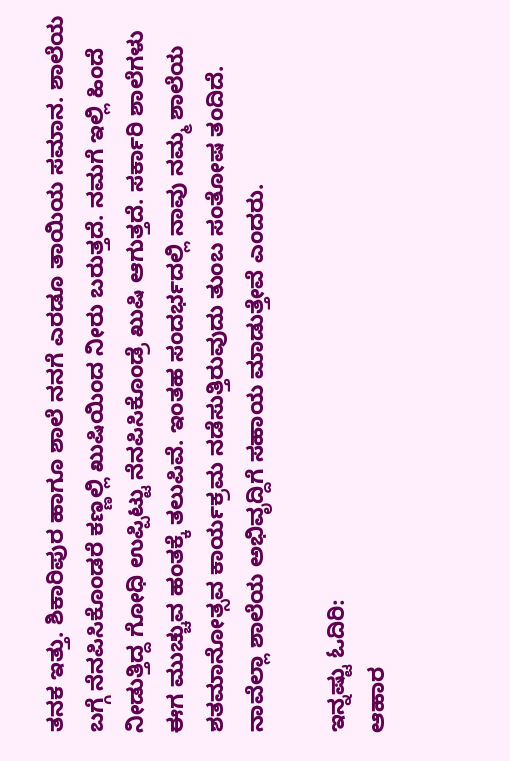ತನಕ ಇತ್ತು. ಶಿಕಾರಿಪುರ ಹಾಗೂ ಶಾಲೆ ನನಗೆ ಎರಡೂ ತಾಯಿಯ ಸಮಾನ. ಶಾಲೆಯ ಬಗ್ಗೆ ನೆನಪಿಸಿಕೊಂಡರೆ ಕಣ್ಣಲ್ಲಿ ಖುಷಿಯಿಂದ ನೀರು ಬರುತ್ತದೆ. ನಮಗೆ ಇಲ್ಲಿ ಹಿಂದೆ ನೀಡುತ್ತಿದ್ದ ಗೋಧಿ ಉಪ್ಪಿಟ್ಟು ನೆನಪಿಸಿಕೊಂಡ್ರೆ ಖುಷಿ ಆಗುತ್ತದೆ. ಸರ್ಕಾರಿ ಶಾಲೆಗಳು ಈಗ ಮುಚ್ಚುವ ಹಂತಕ್ಕೆ ತಲುಪಿವೆ. ಇಂತಹ ಸಂದರ್ಭದಲ್ಲಿ ನಾವು ನಮ್ಮ‌ ಶಾಲೆಯ ಶತಮಾನೋತ್ಸವ ಕಾರ್ಯಕ್ರಮ ನಡೆಸುತ್ತಿರುವುದು ತುಂಬ ಸಂತೋಷ ತಂದಿದೆ. ನಾವೆಲ್ಲಾ ಶಾಲೆಯ ಅಭಿವೃದ್ದಿಗೆ ಸಹಾಯ ಮಾಡುತ್ತೇವೆ ಎಂದರು.

ಇನ್ನಷ್ಟು ಓದಿರಿ:
ಆಹಾರ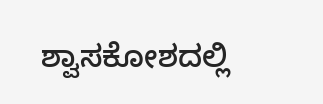ಶ್ವಾಸಕೋಶದಲ್ಲಿ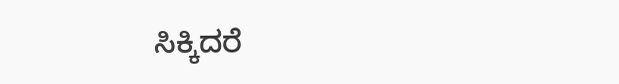ಸಿಕ್ಕಿದರೆ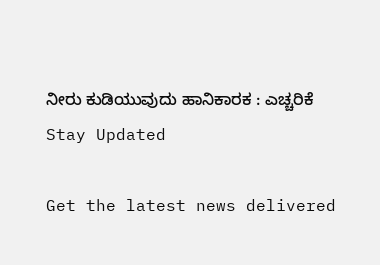ನೀರು ಕುಡಿಯುವುದು ಹಾನಿಕಾರಕ : ಎಚ್ಚರಿಕೆ
Stay Updated

Get the latest news delivered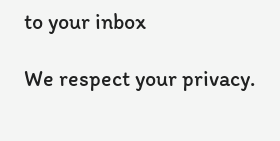to your inbox

We respect your privacy.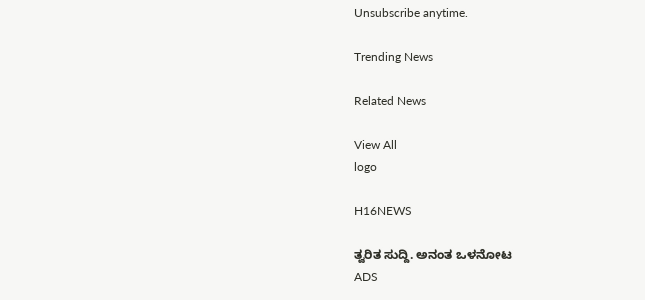Unsubscribe anytime.

Trending News

Related News

View All
logo

H16NEWS

ತ್ವರಿತ ಸುದ್ದಿ. ಅನಂತ ಒಳನೋಟ
ADS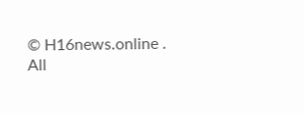© H16news.online . All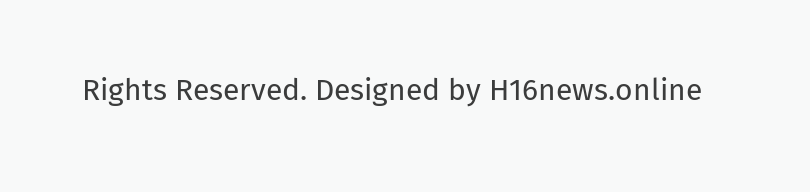Rights Reserved. Designed by H16news.online